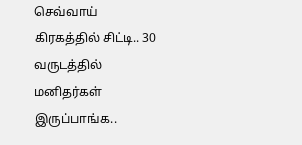செவ்வாய் கிரகத்தில் சிட்டி.. 30 வருடத்தில் மனிதர்கள் இருப்பாங்க..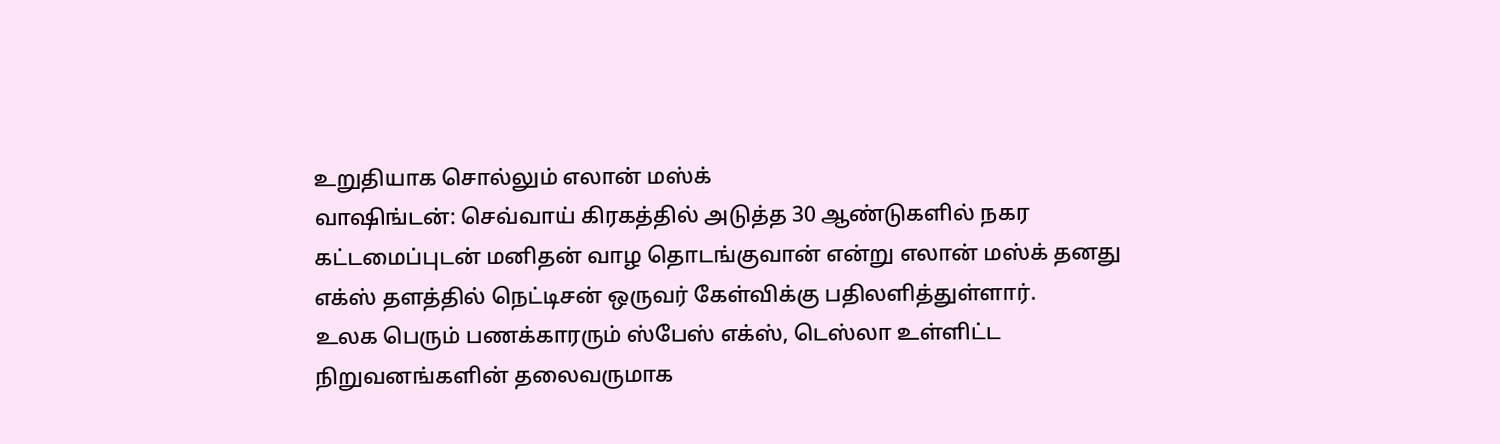உறுதியாக சொல்லும் எலான் மஸ்க்
வாஷிங்டன்: செவ்வாய் கிரகத்தில் அடுத்த 30 ஆண்டுகளில் நகர கட்டமைப்புடன் மனிதன் வாழ தொடங்குவான் என்று எலான் மஸ்க் தனது எக்ஸ் தளத்தில் நெட்டிசன் ஒருவர் கேள்விக்கு பதிலளித்துள்ளார்.
உலக பெரும் பணக்காரரும் ஸ்பேஸ் எக்ஸ், டெஸ்லா உள்ளிட்ட நிறுவனங்களின் தலைவருமாக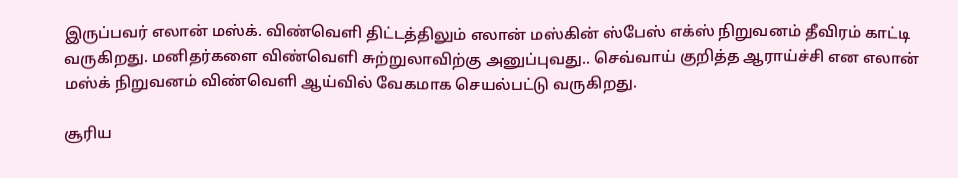இருப்பவர் எலான் மஸ்க். விண்வெளி திட்டத்திலும் எலான் மஸ்கின் ஸ்பேஸ் எக்ஸ் நிறுவனம் தீவிரம் காட்டி வருகிறது. மனிதர்களை விண்வெளி சுற்றுலாவிற்கு அனுப்புவது.. செவ்வாய் குறித்த ஆராய்ச்சி என எலான் மஸ்க் நிறுவனம் விண்வெளி ஆய்வில் வேகமாக செயல்பட்டு வருகிறது.

சூரிய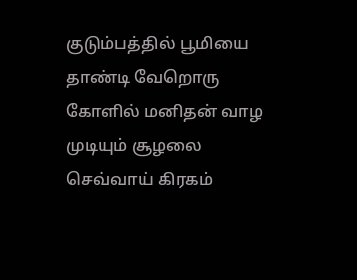குடும்பத்தில் பூமியை தாண்டி வேறொரு கோளில் மனிதன் வாழ முடியும் சூழலை செவ்வாய் கிரகம்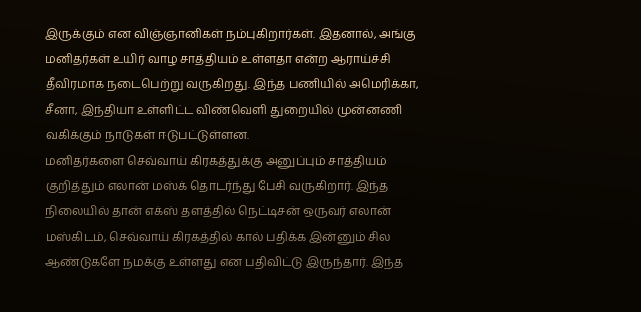இருக்கும் என விஞ்ஞானிகள் நம்புகிறார்கள். இதனால், அங்கு மனிதர்கள் உயிர் வாழ சாத்தியம் உள்ளதா என்ற ஆராய்ச்சி தீவிரமாக நடைபெற்று வருகிறது. இந்த பணியில் அமெரிக்கா, சீனா, இந்தியா உள்ளிட்ட விண்வெளி துறையில் முன்னணி வகிக்கும் நாடுகள் ஈடுபட்டுள்ளன.
மனிதர்களை செவ்வாய் கிரகத்துக்கு அனுப்பும் சாத்தியம் குறித்தும் எலான் மஸ்க் தொடர்ந்து பேசி வருகிறார். இந்த நிலையில் தான் எக்ஸ் தளத்தில் நெட்டிசன் ஒருவர் எலான் மஸ்கிடம், செவ்வாய் கிரகத்தில் கால் பதிக்க இன்னும் சில ஆண்டுகளே நமக்கு உள்ளது என பதிவிட்டு இருந்தார். இந்த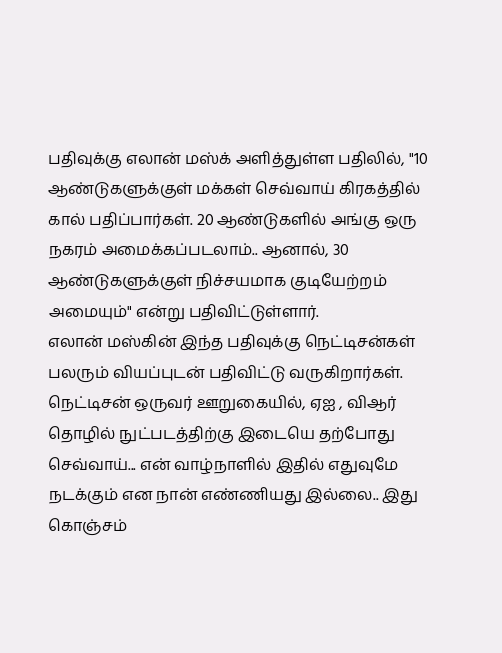பதிவுக்கு எலான் மஸ்க் அளித்துள்ள பதிலில், "10 ஆண்டுகளுக்குள் மக்கள் செவ்வாய் கிரகத்தில் கால் பதிப்பார்கள். 20 ஆண்டுகளில் அங்கு ஒரு நகரம் அமைக்கப்படலாம்.. ஆனால், 30 ஆண்டுகளுக்குள் நிச்சயமாக குடியேற்றம் அமையும்" என்று பதிவிட்டுள்ளார்.
எலான் மஸ்கின் இந்த பதிவுக்கு நெட்டிசன்கள் பலரும் வியப்புடன் பதிவிட்டு வருகிறார்கள். நெட்டிசன் ஒருவர் ஊறுகையில், ஏஐ , விஆர் தொழில் நுட்படத்திற்கு இடையெ தற்போது செவ்வாய்... என் வாழ்நாளில் இதில் எதுவுமே நடக்கும் என நான் எண்ணியது இல்லை.. இது கொஞ்சம்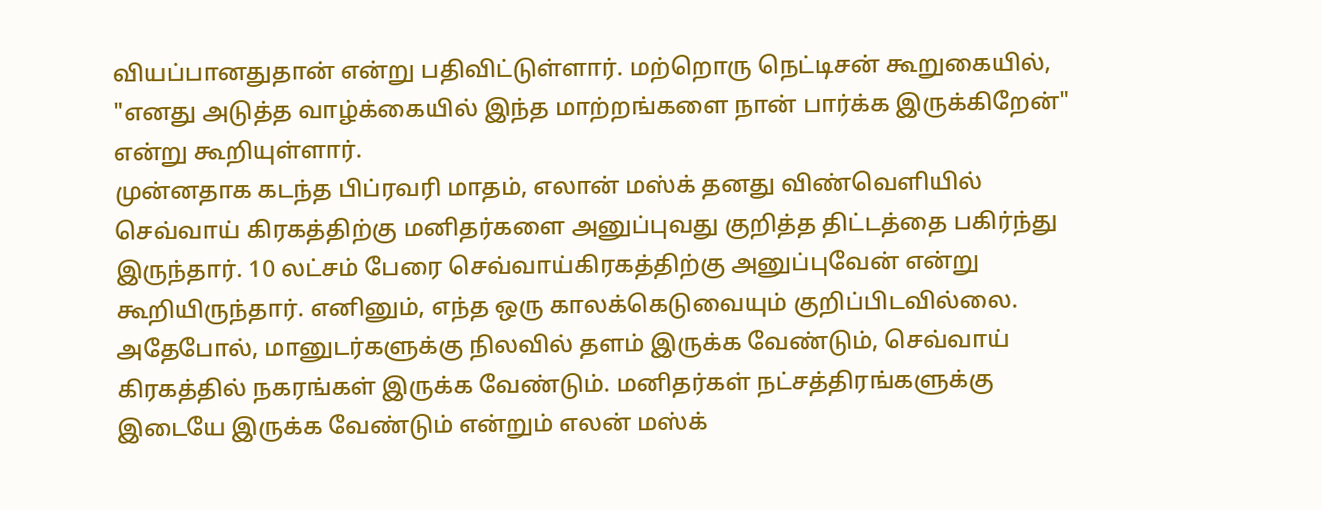வியப்பானதுதான் என்று பதிவிட்டுள்ளார். மற்றொரு நெட்டிசன் கூறுகையில், "எனது அடுத்த வாழ்க்கையில் இந்த மாற்றங்களை நான் பார்க்க இருக்கிறேன்" என்று கூறியுள்ளார்.
முன்னதாக கடந்த பிப்ரவரி மாதம், எலான் மஸ்க் தனது விண்வெளியில் செவ்வாய் கிரகத்திற்கு மனிதர்களை அனுப்புவது குறித்த திட்டத்தை பகிர்ந்து இருந்தார். 10 லட்சம் பேரை செவ்வாய்கிரகத்திற்கு அனுப்புவேன் என்று கூறியிருந்தார். எனினும், எந்த ஒரு காலக்கெடுவையும் குறிப்பிடவில்லை. அதேபோல், மானுடர்களுக்கு நிலவில் தளம் இருக்க வேண்டும், செவ்வாய் கிரகத்தில் நகரங்கள் இருக்க வேண்டும். மனிதர்கள் நட்சத்திரங்களுக்கு இடையே இருக்க வேண்டும் என்றும் எலன் மஸ்க்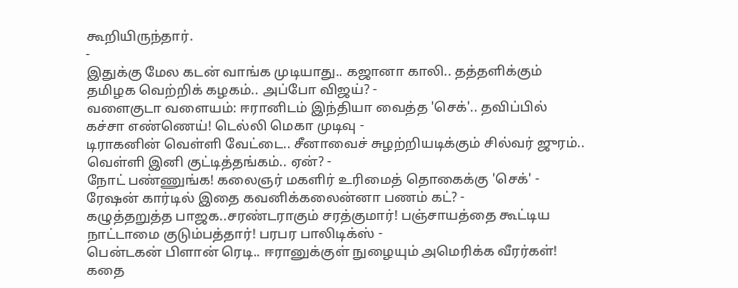கூறியிருந்தார்.
-
இதுக்கு மேல கடன் வாங்க முடியாது.. கஜானா காலி.. தத்தளிக்கும் தமிழக வெற்றிக் கழகம்.. அப்போ விஜய்? -
வளைகுடா வளையம்: ஈரானிடம் இந்தியா வைத்த 'செக்'.. தவிப்பில் கச்சா எண்ணெய்! டெல்லி மெகா முடிவு -
டிராகனின் வெள்ளி வேட்டை.. சீனாவைச் சுழற்றியடிக்கும் சில்வர் ஜுரம்.. வெள்ளி இனி குட்டித்தங்கம்.. ஏன்? -
நோட் பண்ணுங்க! கலைஞர் மகளிர் உரிமைத் தொகைக்கு 'செக்' - ரேஷன் கார்டில் இதை கவனிக்கலைன்னா பணம் கட்? -
கழுத்தறுத்த பாஜக..சரண்டராகும் சரத்குமார்! பஞ்சாயத்தை கூட்டிய நாட்டாமை குடும்பத்தார்! பரபர பாலிடிக்ஸ் -
பென்டகன் பிளான் ரெடி.. ஈரானுக்குள் நுழையும் அமெரிக்க வீரர்கள்! கதை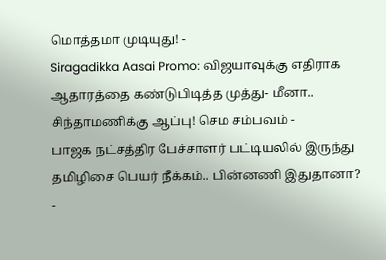மொத்தமா முடியுது! -
Siragadikka Aasai Promo: விஜயாவுக்கு எதிராக ஆதாரத்தை கண்டுபிடித்த முத்து- மீனா.. சிந்தாமணிக்கு ஆப்பு! செம சம்பவம் -
பாஜக நட்சத்திர பேச்சாளர் பட்டியலில் இருந்து தமிழிசை பெயர் நீக்கம்.. பின்னணி இதுதானா? -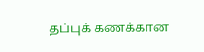தப்புக் கணக்கான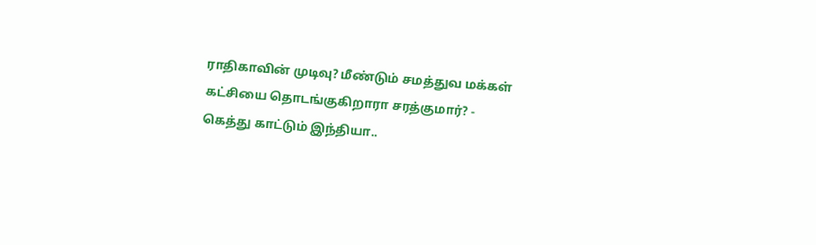ராதிகாவின் முடிவு? மீண்டும் சமத்துவ மக்கள் கட்சியை தொடங்குகிறாரா சரத்குமார்? -
கெத்து காட்டும் இந்தியா..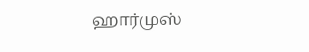ஹார்முஸ்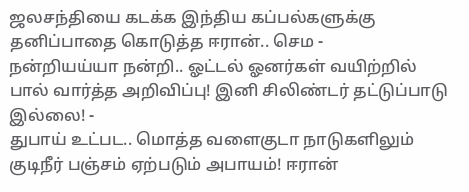ஜலசந்தியை கடக்க இந்திய கப்பல்களுக்கு தனிப்பாதை கொடுத்த ஈரான்.. செம -
நன்றியய்யா நன்றி.. ஓட்டல் ஓனர்கள் வயிற்றில் பால் வார்த்த அறிவிப்பு! இனி சிலிண்டர் தட்டுப்பாடு இல்லை! -
துபாய் உட்பட.. மொத்த வளைகுடா நாடுகளிலும் குடிநீர் பஞ்சம் ஏற்படும் அபாயம்! ஈரான்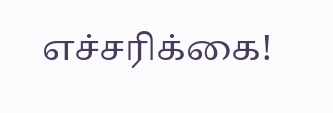எச்சரிக்கை!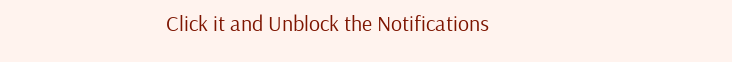Click it and Unblock the Notifications